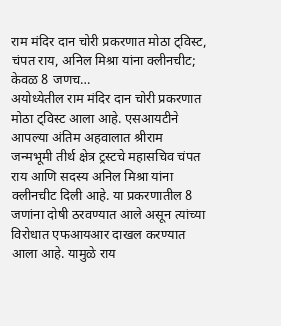राम मंदिर दान चोरी प्रकरणात मोठा ट्विस्ट, चंपत राय, अनिल मिश्रा यांना क्लीनचीट; केवळ 8 जणच…
अयोध्येतील राम मंदिर दान चोरी प्रकरणात मोठा ट्विस्ट आला आहे. एसआयटीने आपल्या अंतिम अहवालात श्रीराम जन्मभूमी तीर्थ क्षेत्र ट्रस्टचे महासचिव चंपत राय आणि सदस्य अनिल मिश्रा यांना क्लीनचीट दिली आहे. या प्रकरणातील 8 जणांना दोषी ठरवण्यात आले असून त्यांच्या विरोधात एफआयआर दाखल करण्यात आला आहे. यामुळे राय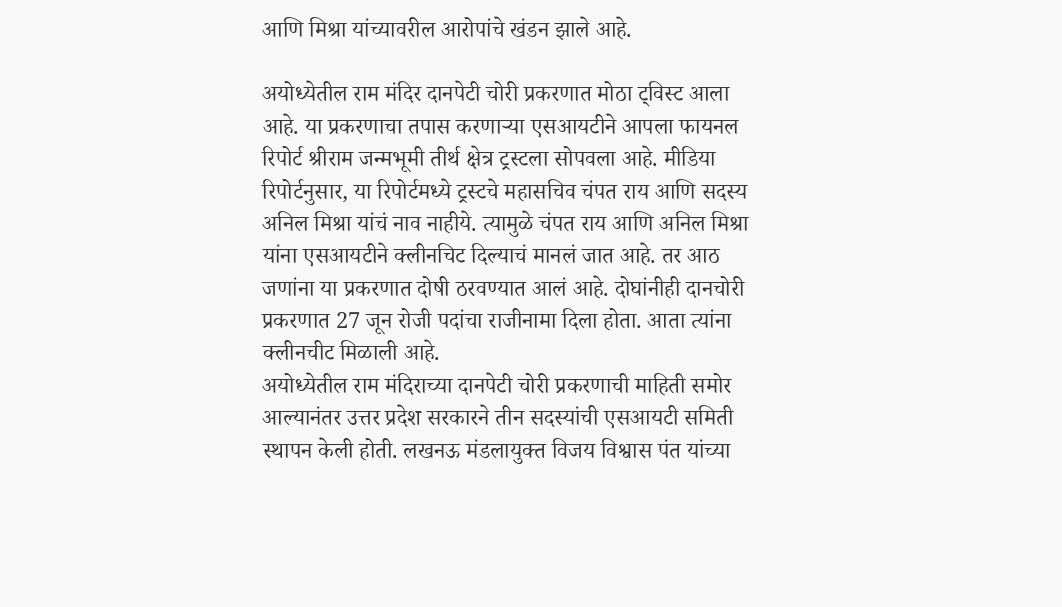आणि मिश्रा यांच्यावरील आरोपांचे खंडन झाले आहे.

अयोध्येतील राम मंदिर दानपेटी चोरी प्रकरणात मोठा ट्विस्ट आला आहे. या प्रकरणाचा तपास करणाऱ्या एसआयटीने आपला फायनल रिपोर्ट श्रीराम जन्मभूमी तीर्थ क्षेत्र ट्रस्टला सोपवला आहे. मीडिया रिपोर्टनुसार, या रिपोर्टमध्ये ट्रस्टचे महासचिव चंपत राय आणि सदस्य अनिल मिश्रा यांचं नाव नाहीये. त्यामुळे चंपत राय आणि अनिल मिश्रा यांना एसआयटीने क्लीनचिट दिल्याचं मानलं जात आहे. तर आठ जणांना या प्रकरणात दोषी ठरवण्यात आलं आहे. दोघांनीही दानचोरी प्रकरणात 27 जून रोजी पदांचा राजीनामा दिला होता. आता त्यांना क्लीनचीट मिळाली आहे.
अयोध्येतील राम मंदिराच्या दानपेटी चोरी प्रकरणाची माहिती समोर आल्यानंतर उत्तर प्रदेश सरकारने तीन सदस्यांची एसआयटी समिती स्थापन केली होती. लखनऊ मंडलायुक्त विजय विश्वास पंत यांच्या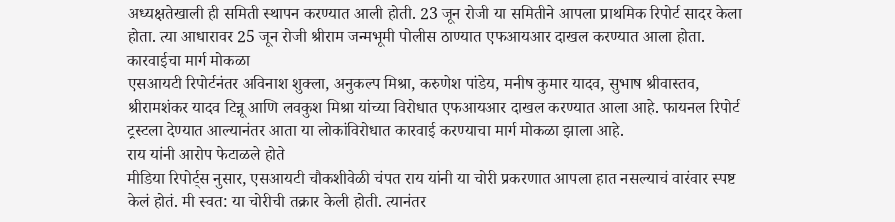अध्यक्षतेखाली ही समिती स्थापन करण्यात आली होती. 23 जून रोजी या समितीने आपला प्राथमिक रिपोर्ट सादर केला होता. त्या आधारावर 25 जून रोजी श्रीराम जन्मभूमी पोलीस ठाण्यात एफआयआर दाखल करण्यात आला होता.
कारवाईचा मार्ग मोकळा
एसआयटी रिपोर्टनंतर अविनाश शुक्ला, अनुकल्प मिश्रा, करुणेश पांडेय, मनीष कुमार यादव, सुभाष श्रीवास्तव, श्रीरामशंकर यादव टिन्नू आणि लवकुश मिश्रा यांच्या विरोधात एफआयआर दाखल करण्यात आला आहे. फायनल रिपोर्ट ट्रस्टला देण्यात आल्यानंतर आता या लोकांविरोधात कारवाई करण्याचा मार्ग मोकळा झाला आहे.
राय यांनी आरोप फेटाळले होते
मीडिया रिपोर्ट्स नुसार, एसआयटी चौकशीवेळी चंपत राय यांनी या चोरी प्रकरणात आपला हात नसल्याचं वारंवार स्पष्ट केलं होतं. मी स्वत: या चोरीची तक्रार केली होती. त्यानंतर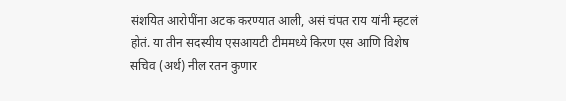संशयित आरोपींना अटक करण्यात आली, असं चंपत राय यांनी म्हटलं होतं. या तीन सदस्यीय एसआयटी टीममध्ये किरण एस आणि विशेष सचिव (अर्थ) नील रतन कुणार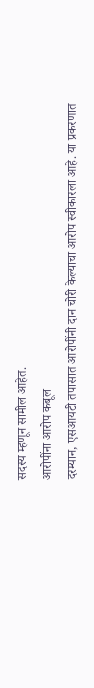सदस्य म्हणून सामील आहेत.
आरोपींना आरोप कबूल
दरम्यान, एसआयटी तपासात आरोपींनी दान चोरी केल्याचा आरोप स्वीकारला आहे. या प्रकरणात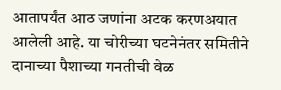आतापर्यंत आठ जणांना अटक करणअयात आलेली आहे. या चोरीच्या घटनेनंतर समितीने दानाच्या पैशाच्या गनतीची वेळ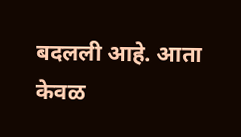बदलली आहे. आता केवळ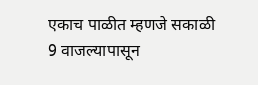एकाच पाळीत म्हणजे सकाळी 9 वाजल्यापासून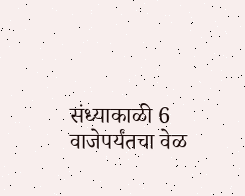संध्याकाळी 6 वाजेपर्यंतचा वेळ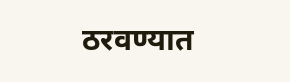ठरवण्यात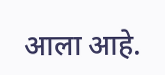आला आहे.